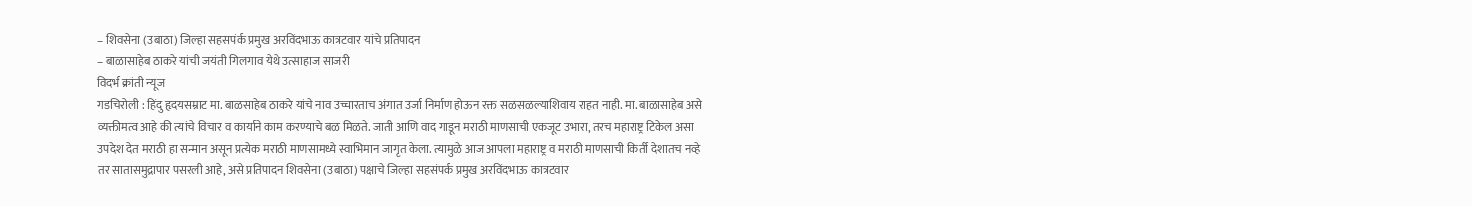– शिवसेना (उबाठा) जिल्हा सहसपंर्क प्रमुख अरविंदभाऊ कात्रटवार यांचे प्रतिपादन
– बाळासाहेब ठाकरे यांची जयंती गिलगाव येथे उत्साहाज साजरी
विदर्भ क्रांती न्यूज
गडचिरोली : हिंदु हृदयसम्राट मा. बाळसाहेब ठाकरे यांचे नाव उच्चारताच अंगात उर्जा निर्माण होऊन रक्त सळसळल्याशिवाय राहत नाही. मा. बाळासाहेब असे व्यक्तीमत्व आहे की त्यांचे विचार व कार्याने काम करण्याचे बळ मिळते. जाती आणि वाद गाडून मराठी माणसाची एकजूट उभारा, तरच महाराष्ट्र टिकेल असा उपदेश देत मराठी हा सन्मान असून प्रत्येक मराठी माणसामध्ये स्वाभिमान जागृत केला. त्यामुळे आज आपला महाराष्ट्र व मराठी माणसाची किर्ती देशातच नव्हे तर सातासमुद्रापार पसरली आहे, असे प्रतिपादन शिवसेना (उबाठा) पक्षाचे जिल्हा सहसंपर्क प्रमुख अरविंदभाऊ कात्रटवार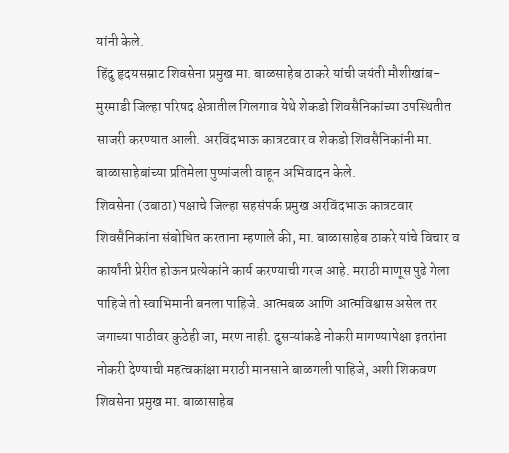यांनी केले.
हिंदु हृदयसम्राट शिवसेना प्रमुख मा. बाळसाहेब ठाकरे यांची जयंती मौशीखांब-मुरमाडी जिल्हा परिषद क्षेत्रातील गिलगाव येथे शेकडो शिवसैनिकांच्या उपस्थितीत साजरी करण्यात आली. अरविंदभाऊ कात्रटवार व शेकडो शिवसैनिकांनी मा. बाळासाहेबांच्या प्रतिमेला पुष्पांजली वाहून अभिवादन केले.
शिवसेना (उबाठा) पक्षाचे जिल्हा सहसंपर्क प्रमुख अरविंदभाऊ कात्रटवार शिवसैनिकांना संबोधित करताना म्हणाले की, मा. बाळासाहेब ठाकरे यांचे विचार व कार्यांनी प्रेरीत होऊन प्रत्येकांने कार्य करण्याची गरज आहे. मराठी माणूस पुढे गेला पाहिजे तो स्वाभिमानी बनला पाहिजे. आत्मबळ आणि आत्मविश्वास असेल तर जगाच्या पाठीवर कुठेही जा, मरण नाही. दुसऱ्यांकडे नोकरी मागण्यापेक्षा इतरांना नोकरी देण्याची महत्वकांक्षा मराठी मानसाने बाळगली पाहिजे, अशी शिकवण शिवसेना प्रमुख मा. बाळासाहेब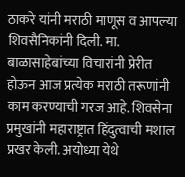ठाकरे यांनी मराठी माणूस व आपल्या शिवसैनिकांनी दिली. मा. बाळासाहेबांच्या विचारांनी प्रेरीत होऊन आज प्रत्येक मराठी तरूणांनी काम करण्याची गरज आहे. शिवसेना प्रमुखांनी महाराष्ट्रात हिंदुत्वाची मशाल प्रखर केली. अयोध्या येथे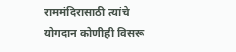राममंदिरासाठी त्यांचे योगदान कोणीही विसरू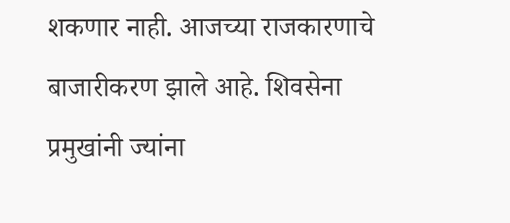शकणार नाही. आजच्या राजकारणाचे बाजारीकरण झाले आहे. शिवसेना प्रमुखांनी ज्यांना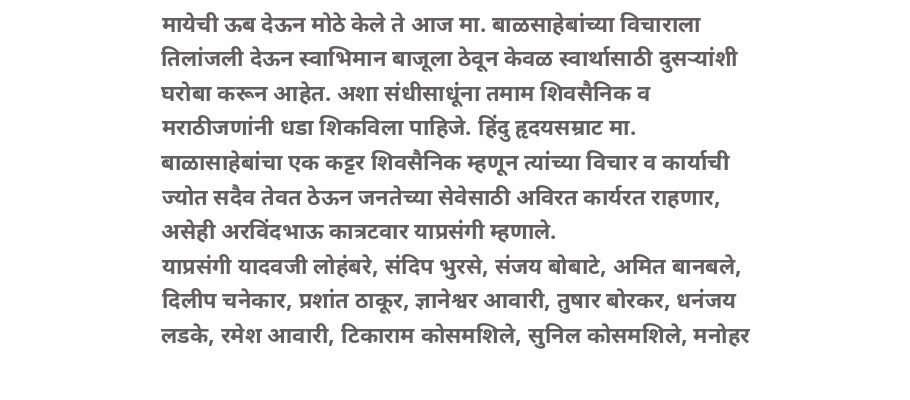मायेची ऊब देऊन मोठे केले ते आज मा. बाळसाहेबांच्या विचाराला तिलांजली देऊन स्वाभिमान बाजूला ठेवून केवळ स्वार्थासाठी दुसऱ्यांशी घरोबा करून आहेत. अशा संधीसाधूंना तमाम शिवसैनिक व मराठीजणांनी धडा शिकविला पाहिजे. हिंदु हृदयसम्राट मा. बाळासाहेबांचा एक कट्टर शिवसैनिक म्हणून त्यांच्या विचार व कार्याची ज्योत सदैव तेवत ठेऊन जनतेच्या सेवेसाठी अविरत कार्यरत राहणार, असेही अरविंदभाऊ कात्रटवार याप्रसंगी म्हणाले.
याप्रसंगी यादवजी लोहंबरे, संदिप भुरसे, संजय बोबाटे, अमित बानबले, दिलीप चनेकार, प्रशांत ठाकूर, ज्ञानेश्वर आवारी, तुषार बोरकर, धनंजय लडके, रमेश आवारी, टिकाराम कोसमशिले, सुनिल कोसमशिले, मनोहर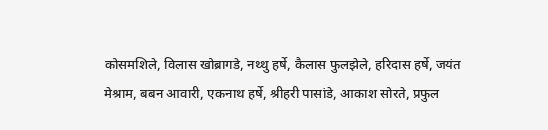कोसमशिले, विलास खोब्रागडे, नथ्थु हर्षे, कैलास फुलझेले, हरिदास हर्षे, जयंत मेश्राम, बबन आवारी, एकनाथ हर्षे, श्रीहरी पासांडे, आकाश सोरते, प्रफुल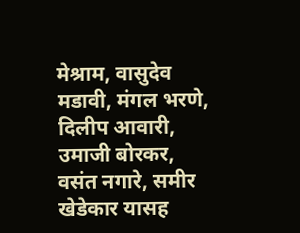मेश्राम, वासुदेव मडावी, मंगल भरणे, दिलीप आवारी, उमाजी बोरकर, वसंत नगारे, समीर खेडेकार यासह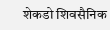शेकडो शिवसैनिक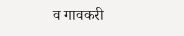व गावकरी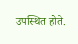उपस्थित होते.